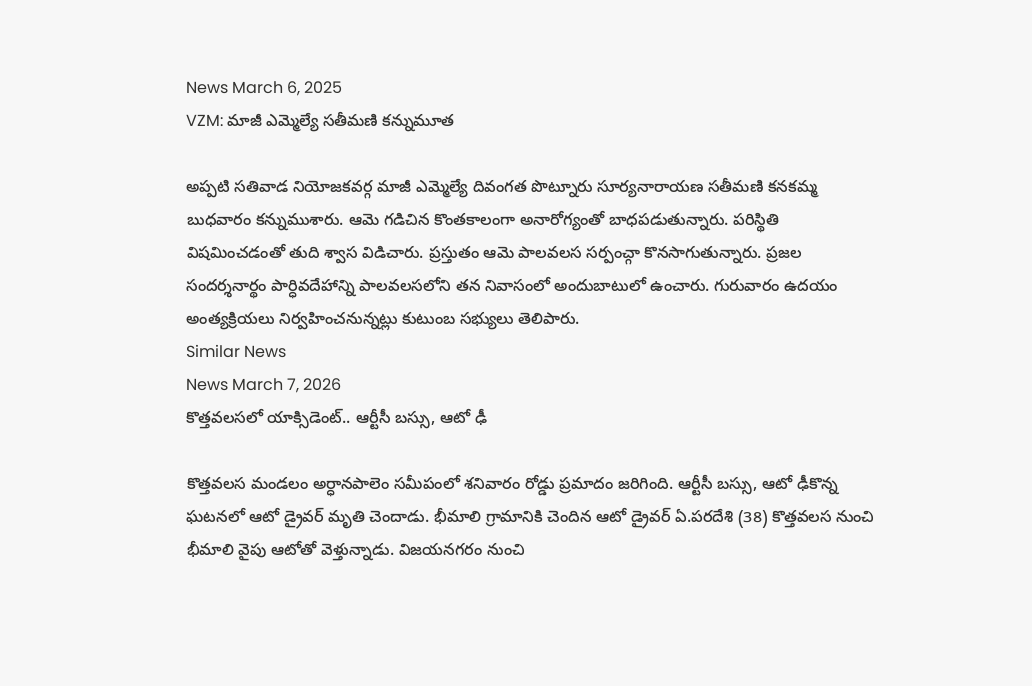News March 6, 2025
VZM: మాజీ ఎమ్మెల్యే సతీమణి కన్నుమూత

అప్పటి సతివాడ నియోజకవర్గ మాజీ ఎమ్మెల్యే దివంగత పొట్నూరు సూర్యనారాయణ సతీమణి కనకమ్మ బుధవారం కన్నుముశారు. ఆమె గడిచిన కొంతకాలంగా అనారోగ్యంతో బాధపడుతున్నారు. పరిస్థితి విషమించడంతో తుది శ్వాస విడిచారు. ప్రస్తుతం ఆమె పాలవలస సర్పంచ్గా కొనసాగుతున్నారు. ప్రజల సందర్శనార్థం పార్ధివదేహాన్ని పాలవలసలోని తన నివాసంలో అందుబాటులో ఉంచారు. గురువారం ఉదయం అంత్యక్రియలు నిర్వహించనున్నట్లు కుటుంబ సభ్యులు తెలిపారు.
Similar News
News March 7, 2026
కొత్తవలసలో యాక్సిడెంట్.. ఆర్టీసీ బస్సు, ఆటో ఢీ

కొత్తవలస మండలం అర్ధానపాలెం సమీపంలో శనివారం రోడ్డు ప్రమాదం జరిగింది. ఆర్టీసీ బస్సు, ఆటో ఢీకొన్న ఘటనలో ఆటో డ్రైవర్ మృతి చెందాడు. భీమాలి గ్రామానికి చెందిన ఆటో డ్రైవర్ ఏ.పరదేశి (38) కొత్తవలస నుంచి భీమాలి వైపు ఆటోతో వెళ్తున్నాడు. విజయనగరం నుంచి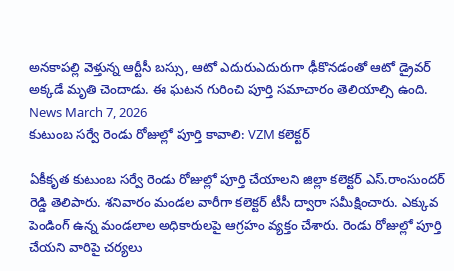అనకాపల్లి వెళ్తున్న ఆర్టీసీ బస్సు, ఆటో ఎదురుఎదురుగా ఢీకొనడంతో ఆటో డ్రైవర్ అక్కడే మృతి చెందాడు. ఈ ఘటన గురించి పూర్తి సమాచారం తెలియాల్సి ఉంది.
News March 7, 2026
కుటుంబ సర్వే రెండు రోజుల్లో పూర్తి కావాలి: VZM కలెక్టర్

ఏకీకృత కుటుంబ సర్వే రెండు రోజుల్లో పూర్తి చేయాలని జిల్లా కలెక్టర్ ఎస్.రాంసుందర్ రెడ్డి తెలిపారు. శనివారం మండల వారీగా కలెక్టర్ టీసీ ద్వారా సమీక్షించారు. ఎక్కువ పెండింగ్ ఉన్న మండలాల అధికారులపై ఆగ్రహం వ్యక్తం చేశారు. రెండు రోజుల్లో పూర్తి చేయని వారిపై చర్యలు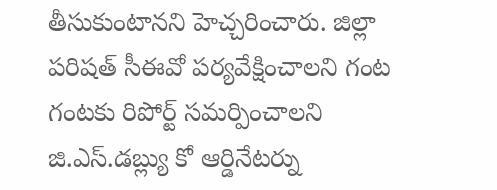తీసుకుంటానని హెచ్చరించారు. జిల్లా పరిషత్ సీఈవో పర్యవేక్షించాలని గంట గంటకు రిపోర్ట్ సమర్పించాలని జి.ఎస్.డబ్ల్యు కో ఆర్డినేటర్ను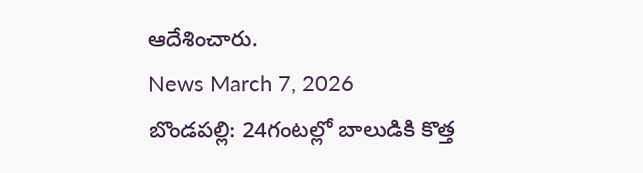ఆదేశించారు.
News March 7, 2026
బొండపల్లి: 24గంటల్లో బాలుడికి కొత్త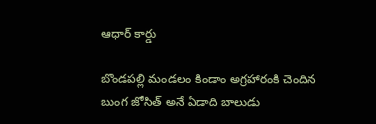ఆధార్ కార్డు

బొండపల్లి మండలం కిండాం అగ్రహారంకి చెందిన బుంగ జోసిత్ అనే ఏడాది బాలుడు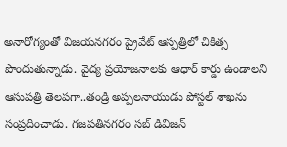అనారోగ్యంతో విజయనగరం ప్రైవేట్ ఆస్పత్రిలో చికిత్స పొందుతున్నాడు. వైద్య ప్రయోజనాలకు ఆధార్ కార్డు ఉండాలని ఆసుపత్రి తెలపగా..తండ్రి అప్పలనాయుడు పోస్టల్ శాఖను సంప్రదించాడు. గజపతినగరం సబ్ డివిజన్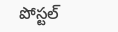పోస్టల్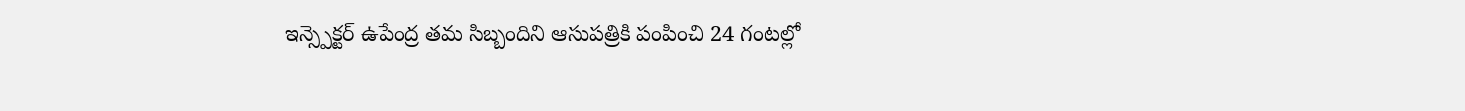ఇన్స్పెక్టర్ ఉపేంద్ర తమ సిబ్బందిని ఆసుపత్రికి పంపించి 24 గంటల్లో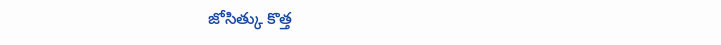జోసిత్కు కొత్త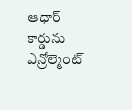ఆధార్ కార్డును ఎన్రోల్మెంట్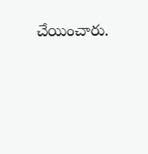చేయించారు.